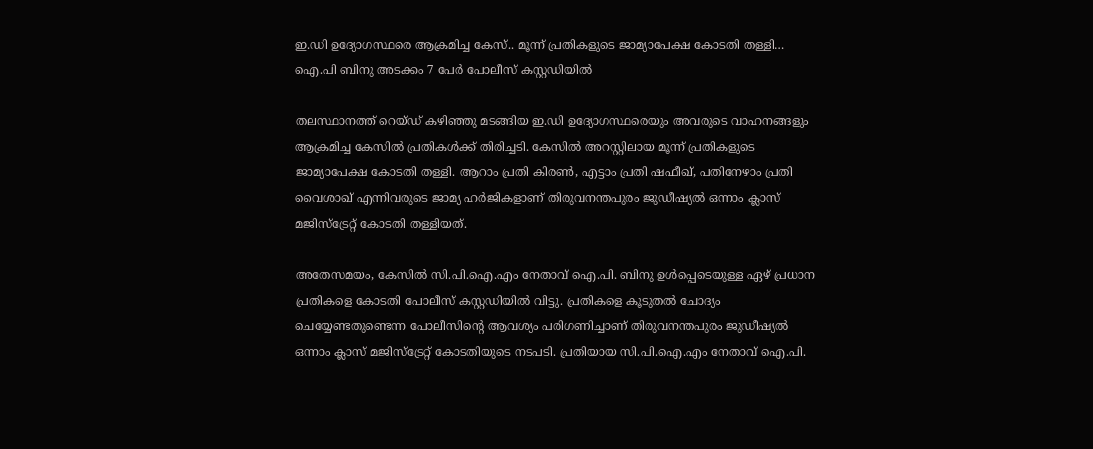ഇ.ഡി ഉദ്യോഗസ്ഥരെ ആക്രമിച്ച കേസ്.. മൂന്ന് പ്രതികളുടെ ജാമ്യാപേക്ഷ കോടതി തള്ളി… ഐ.പി ബിനു അടക്കം 7 പേർ പോലീസ് കസ്റ്റഡിയിൽ

തലസ്ഥാനത്ത് റെയ്ഡ് കഴിഞ്ഞു മടങ്ങിയ ഇ.ഡി ഉദ്യോഗസ്ഥരെയും അവരുടെ വാഹനങ്ങളും ആക്രമിച്ച കേസിൽ പ്രതികൾക്ക് തിരിച്ചടി. കേസിൽ അറസ്റ്റിലായ മൂന്ന് പ്രതികളുടെ ജാമ്യാപേക്ഷ കോടതി തള്ളി. ആറാം പ്രതി കിരൺ, എട്ടാം പ്രതി ഷഫീഖ്, പതിനേഴാം പ്രതി വൈശാഖ് എന്നിവരുടെ ജാമ്യ ഹർജികളാണ് തിരുവനന്തപുരം ജുഡീഷ്യൽ ഒന്നാം ക്ലാസ് മജിസ്ട്രേറ്റ് കോടതി തള്ളിയത്.

അതേസമയം, കേസിൽ സി.പി.ഐ.എം നേതാവ് ഐ.പി. ബിനു ഉൾപ്പെടെയുള്ള ഏഴ് പ്രധാന പ്രതികളെ കോടതി പോലീസ് കസ്റ്റഡിയിൽ വിട്ടു. പ്രതികളെ കൂടുതൽ ചോദ്യം ചെയ്യേണ്ടതുണ്ടെന്ന പോലീസിന്റെ ആവശ്യം പരിഗണിച്ചാണ് തിരുവനന്തപുരം ജുഡീഷ്യൽ ഒന്നാം ക്ലാസ് മജിസ്ട്രേറ്റ് കോടതിയുടെ നടപടി. പ്രതിയായ സി.പി.ഐ.എം നേതാവ് ഐ.പി.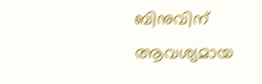ബിനുവിന് ആവശ്യമായ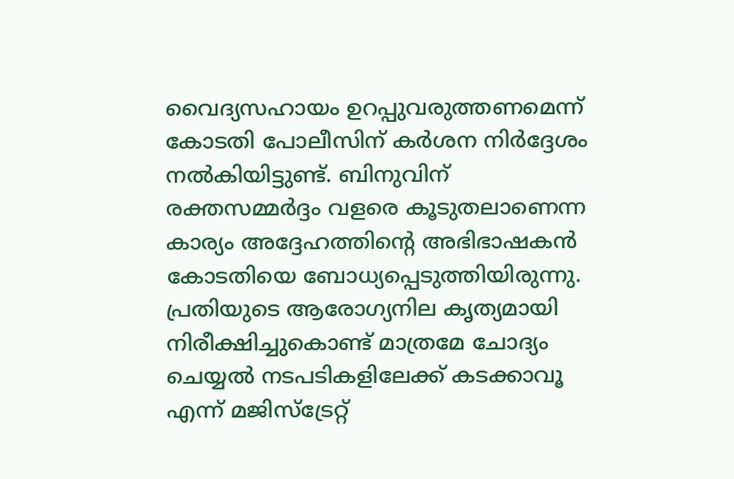വൈദ്യസഹായം ഉറപ്പുവരുത്തണമെന്ന് കോടതി പോലീസിന് കർശന നിർദ്ദേശം നൽകിയിട്ടുണ്ട്. ബിനുവിന് രക്തസമ്മർദ്ദം വളരെ കൂടുതലാണെന്ന കാര്യം അദ്ദേഹത്തിന്റെ അഭിഭാഷകൻ കോടതിയെ ബോധ്യപ്പെടുത്തിയിരുന്നു. പ്രതിയുടെ ആരോഗ്യനില കൃത്യമായി നിരീക്ഷിച്ചുകൊണ്ട് മാത്രമേ ചോദ്യം ചെയ്യൽ നടപടികളിലേക്ക് കടക്കാവൂ എന്ന് മജിസ്ട്രേറ്റ്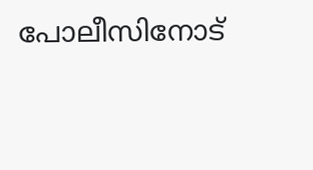പോലീസിനോട്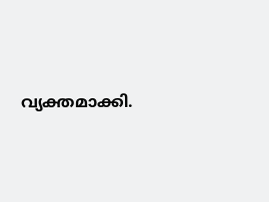വ്യക്തമാക്കി.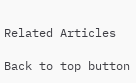Related Articles

Back to top button